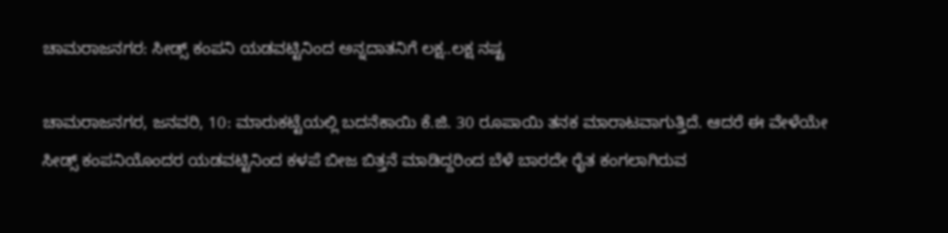ಚಾಮರಾಜನಗರ: ಸೀಡ್ಸ್‌ ಕಂಪನಿ ಯಡವಟ್ಟಿನಿಂದ ಅನ್ನದಾತನಿಗೆ ಲಕ್ಷ..ಲಕ್ಷ ನಷ್ಟ

ಚಾಮರಾಜನಗರ, ಜನವರಿ, 10: ಮಾರುಕಟ್ಟೆಯಲ್ಲಿ ಬದನೆಕಾಯಿ ಕೆ.ಜಿ. 30 ರೂಪಾಯಿ ತನಕ ಮಾರಾಟವಾಗುತ್ತಿದೆ. ಆದರೆ ಈ ವೇಳೆಯೇ ಸೀಡ್ಸ್‌ ಕಂಪನಿಯೊಂದರ ಯಡವಟ್ಟಿನಿಂದ ಕಳಪೆ ಬೀಜ ಬಿತ್ತನೆ ಮಾಡಿದ್ದರಿಂದ ಬೆಳೆ ಬಾರದೇ ರೈತ ಕಂಗಲಾಗಿರುವ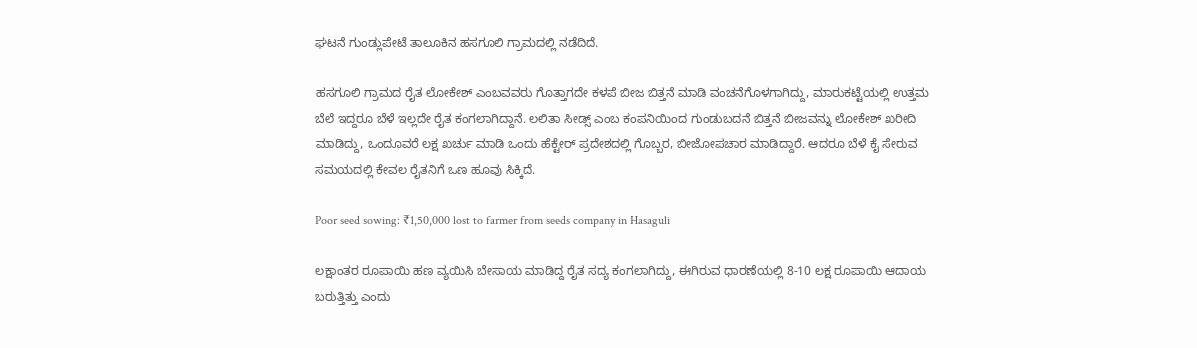ಘಟನೆ ಗುಂಡ್ಲುಪೇಟೆ ತಾಲೂಕಿನ ಹಸಗೂಲಿ ಗ್ರಾಮದಲ್ಲಿ ನಡೆದಿದೆ.

ಹಸಗೂಲಿ ಗ್ರಾಮದ ರೈತ ಲೋಕೇಶ್ ಎಂಬವವರು ಗೊತ್ತಾಗದೇ ಕಳಪೆ ಬೀಜ ಬಿತ್ತನೆ ಮಾಡಿ ವಂಚನೆಗೊಳಗಾಗಿದ್ದು, ಮಾರುಕಟ್ಟೆಯಲ್ಲಿ ಉತ್ತಮ ಬೆಲೆ ಇದ್ದರೂ ಬೆಳೆ ಇಲ್ಲದೇ ರೈತ ಕಂಗಲಾಗಿದ್ದಾನೆ. ಲಲಿತಾ ಸೀಡ್ಸ್ ಎಂಬ ಕಂಪನಿಯಿಂದ ಗುಂಡುಬದನೆ ಬಿತ್ತನೆ ಬೀಜವನ್ನು ಲೋಕೇಶ್ ಖರೀದಿ ಮಾಡಿದ್ದು, ಒಂದೂವರೆ ಲಕ್ಷ ಖರ್ಚು ಮಾಡಿ ಒಂದು ಹೆಕ್ಟೇರ್‌ ಪ್ರದೇಶದಲ್ಲಿ ಗೊಬ್ಬರ, ಬೀಜೋಪಚಾರ ಮಾಡಿದ್ದಾರೆ. ಆದರೂ ಬೆಳೆ ಕೈ ಸೇರುವ ಸಮಯದಲ್ಲಿ ಕೇವಲ ರೈತನಿಗೆ ಒಣ ಹೂವು ಸಿಕ್ಕಿದೆ.

Poor seed sowing: ₹1,50,000 lost to farmer from seeds company in Hasaguli

ಲಕ್ಷಾಂತರ ರೂಪಾಯಿ ಹಣ ವ್ಯಯಿಸಿ ಬೇಸಾಯ ಮಾಡಿದ್ದ ರೈತ ಸದ್ಯ ಕಂಗಲಾಗಿದ್ದು, ಈಗಿರುವ ಧಾರಣೆಯಲ್ಲಿ 8-10 ಲಕ್ಷ ರೂಪಾಯಿ ಆದಾಯ ಬರುತ್ತಿತ್ತು ಎಂದು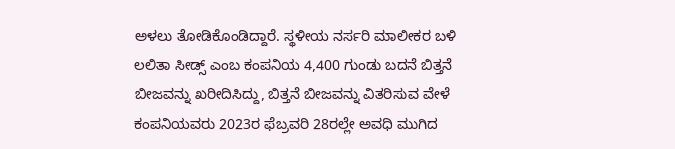ಅಳಲು ತೋಡಿಕೊಂಡಿದ್ದಾರೆ. ಸ್ಥಳೀಯ ನರ್ಸರಿ ಮಾಲೀಕರ ಬಳಿ ಲಲಿತಾ ಸೀಡ್ಸ್ ಎಂಬ ಕಂಪನಿಯ 4,400 ಗುಂಡು ಬದನೆ ಬಿತ್ತನೆ ಬೀಜವನ್ನು ಖರೀದಿಸಿದ್ದು, ಬಿತ್ತನೆ ಬೀಜವನ್ನು ವಿತರಿಸುವ ವೇಳೆ ಕಂಪನಿಯವರು 2023ರ ಫೆಬ್ರವರಿ 28ರಲ್ಲೇ ಅವಧಿ ಮುಗಿದ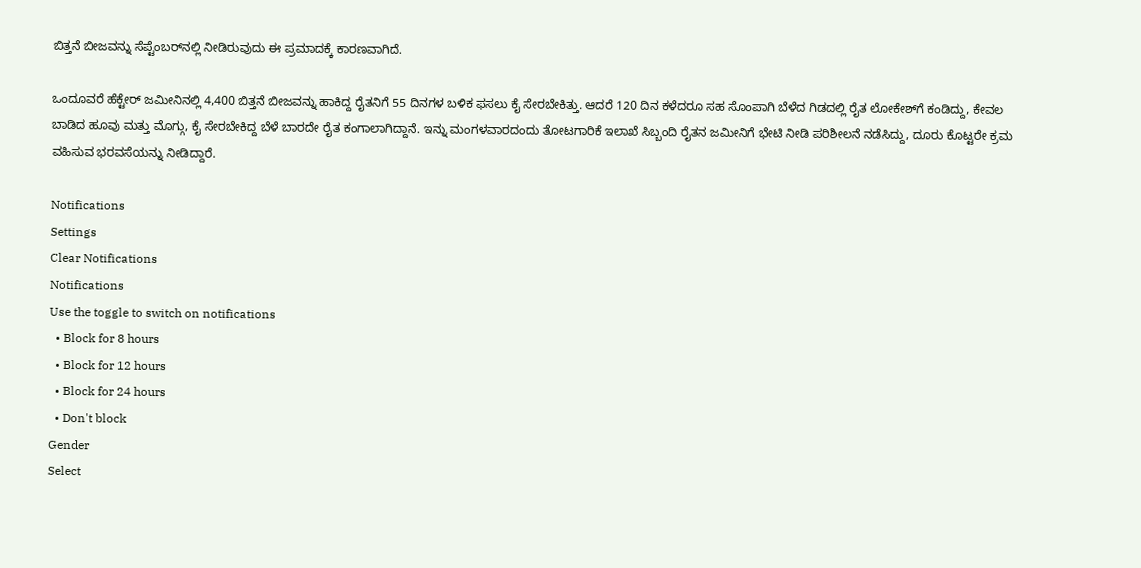ಬಿತ್ತನೆ ಬೀಜವನ್ನು ಸೆಪ್ಟೆಂಬರ್‌ನಲ್ಲಿ ನೀಡಿರುವುದು ಈ ಪ್ರಮಾದಕ್ಕೆ ಕಾರಣವಾಗಿದೆ.

ಒಂದೂವರೆ ಹೆಕ್ಟೇರ್‌ ಜಮೀನಿನಲ್ಲಿ 4,400 ಬಿತ್ತನೆ ಬೀಜವನ್ನು ಹಾಕಿದ್ದ ರೈತನಿಗೆ 55 ದಿನಗಳ ಬಳಿಕ ಫಸಲು ಕೈ ಸೇರಬೇಕಿತ್ತು. ಆದರೆ 120 ದಿನ ಕಳೆದರೂ ಸಹ ಸೊಂಪಾಗಿ ಬೆಳೆದ ಗಿಡದಲ್ಲಿ ರೈತ ಲೋಕೇಶ್‌ಗೆ ಕಂಡಿದ್ದು, ಕೇವಲ ಬಾಡಿದ ಹೂವು ಮತ್ತು ಮೊಗ್ಗು, ಕೈ ಸೇರಬೇಕಿದ್ದ ಬೆಳೆ ಬಾರದೇ ರೈತ ಕಂಗಾಲಾಗಿದ್ದಾನೆ. ಇನ್ನು ಮಂಗಳವಾರದಂದು ತೋಟಗಾರಿಕೆ ಇಲಾಖೆ ಸಿಬ್ಬಂದಿ ರೈತನ ಜಮೀನಿಗೆ ಭೇಟಿ ನೀಡಿ ಪರಿಶೀಲನೆ ನಡೆಸಿದ್ದು, ದೂರು ಕೊಟ್ಟರೇ ಕ್ರಮ ವಹಿಸುವ ಭರವಸೆಯನ್ನು ನೀಡಿದ್ದಾರೆ.

Notifications
Settings
Clear Notifications
Notifications
Use the toggle to switch on notifications
  • Block for 8 hours
  • Block for 12 hours
  • Block for 24 hours
  • Don't block
Gender
Select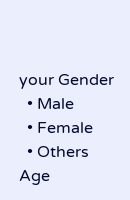your Gender
  • Male
  • Female
  • Others
Age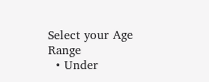Select your Age Range
  • Under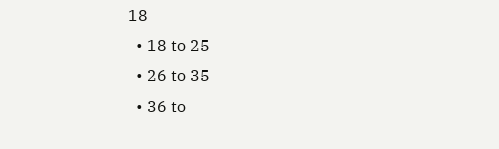18
  • 18 to 25
  • 26 to 35
  • 36 to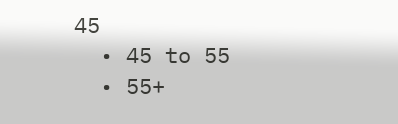45
  • 45 to 55
  • 55+